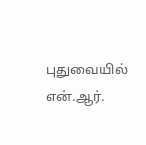புதுவையில் என்.ஆர்.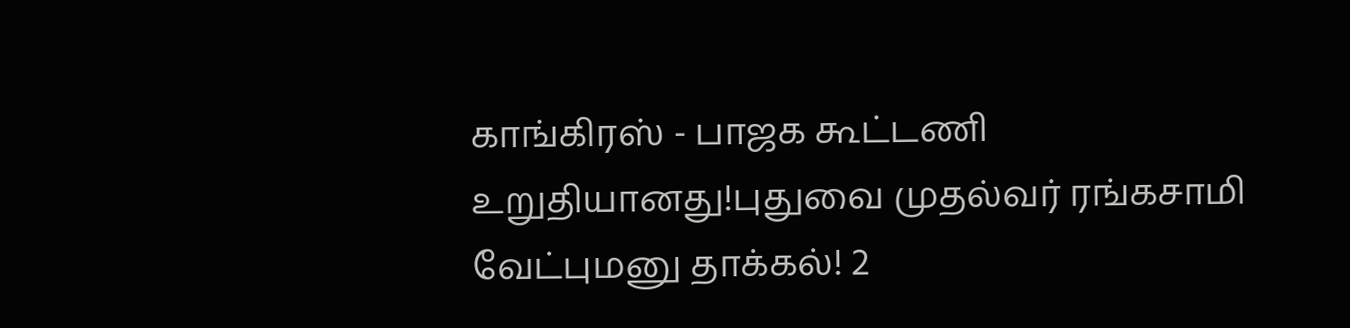காங்கிரஸ் - பாஜக கூட்டணி உறுதியானது!புதுவை முதல்வர் ரங்கசாமி வேட்புமனு தாக்கல்! 2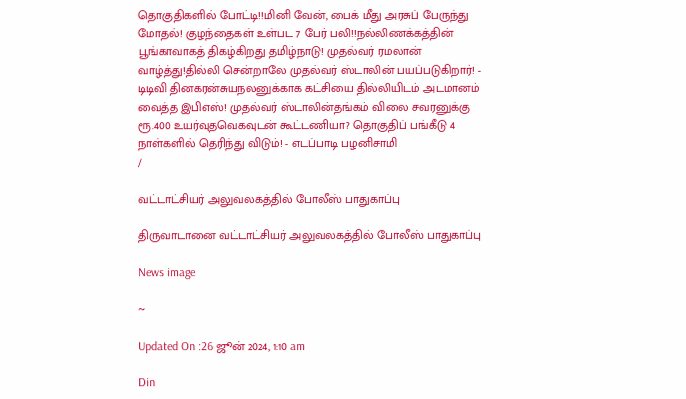தொகுதிகளில் போட்டி!!மினி வேன், பைக் மீது அரசுப் பேருந்து மோதல்! குழந்தைகள் உள்பட 7 பேர் பலி!!நல்லிணக்கத்தின் பூங்காவாகத் திகழ்கிறது தமிழ்நாடு! முதல்வர் ரமலான் வாழ்த்து!தில்லி சென்றாலே முதல்வர் ஸ்டாலின் பயப்படுகிறார்! - டிடிவி தினகரன்சுயநலனுக்காக கட்சியை தில்லியிடம் அடமானம் வைத்த இபிஎஸ்! முதல்வர் ஸ்டாலின்தங்கம் விலை சவரனுக்கு ரூ.400 உயர்வுதவெகவுடன் கூட்டணியா? தொகுதிப் பங்கீடு 4 நாள்களில் தெரிந்து விடும்! - எடப்பாடி பழனிசாமி
/

வட்டாட்சியர் அலுவலகத்தில் போலீஸ் பாதுகாப்பு

திருவாடானை வட்டாட்சியர் அலுவலகத்தில் போலீஸ் பாதுகாப்பு

News image

~

Updated On :26 ஜூன் 2024, 1:10 am

Din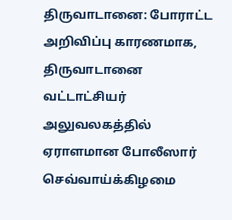திருவாடானை: போராட்ட அறிவிப்பு காரணமாக, திருவாடானை வட்டாட்சியர் அலுவலகத்தில் ஏராளமான போலீஸார் செவ்வாய்க்கிழமை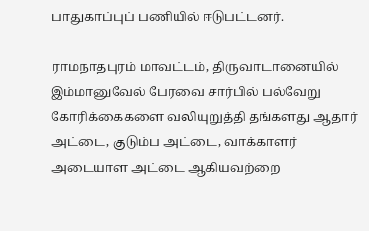பாதுகாப்புப் பணியில் ஈடுபட்டனர்.

ராமநாதபுரம் மாவட்டம், திருவாடானையில் இம்மானுவேல் பேரவை சார்பில் பல்வேறு கோரிக்கைகளை வலியுறுத்தி தங்களது ஆதார் அட்டை, குடும்ப அட்டை, வாக்காளர் அடையாள அட்டை ஆகியவற்றை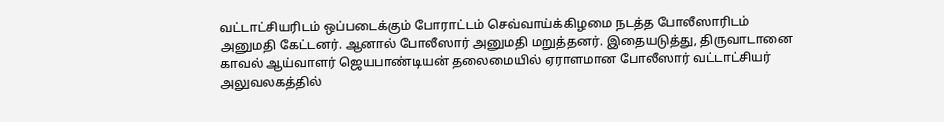வட்டாட்சியரிடம் ஒப்படைக்கும் போராட்டம் செவ்வாய்க்கிழமை நடத்த போலீஸாரிடம் அனுமதி கேட்டனர். ஆனால் போலீஸார் அனுமதி மறுத்தனர். இதையடுத்து, திருவாடானை காவல் ஆய்வாளர் ஜெயபாண்டியன் தலைமையில் ஏராளமான போலீஸார் வட்டாட்சியர் அலுவலகத்தில்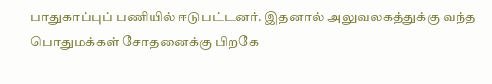பாதுகாப்புப் பணியில் ஈடுபட்டனர். இதனால் அலுவலகத்துக்கு வந்த பொதுமக்கள் சோதனைக்கு பிறகே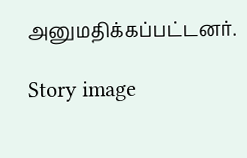அனுமதிக்கப்பட்டனர்.

Story image